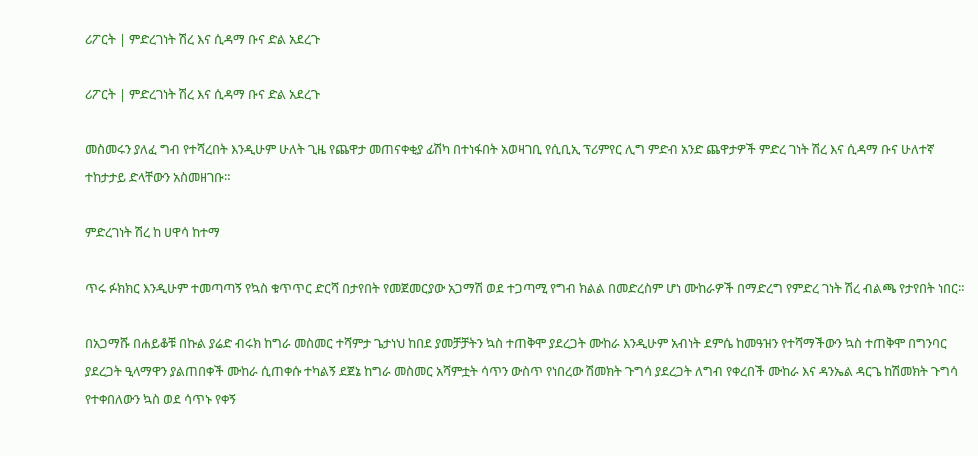ሪፖርት | ምድረገነት ሽረ እና ሲዳማ ቡና ድል አደረጉ

ሪፖርት | ምድረገነት ሽረ እና ሲዳማ ቡና ድል አደረጉ

መስመሩን ያለፈ ግብ የተሻረበት እንዲሁም ሁለት ጊዜ የጨዋታ መጠናቀቂያ ፊሽካ በተነፋበት አወዛገቢ የሲቢኢ ፕሪምየር ሊግ ምድብ አንድ ጨዋታዎች ምድረ ገነት ሽረ እና ሲዳማ ቡና ሁለተኛ ተከታታይ ድላቸውን አስመዘገቡ።

ምድረገነት ሽረ ከ ሀዋሳ ከተማ

ጥሩ ፉክክር እንዲሁም ተመጣጣኝ የኳስ ቁጥጥር ድርሻ በታየበት የመጀመርያው አጋማሽ ወደ ተጋጣሚ የግብ ክልል በመድረስም ሆነ ሙከራዎች በማድረግ የምድረ ገነት ሽረ ብልጫ የታየበት ነበር።

በአጋማሹ በሐይቆቹ በኩል ያሬድ ብሩክ ከግራ መስመር ተሻምታ ጌታነህ ከበደ ያመቻቻትን ኳስ ተጠቅሞ ያደረጋት ሙከራ እንዲሁም አብነት ደምሴ ከመዓዝን የተሻማችውን ኳስ ተጠቅሞ በግንባር ያደረጋት ዒላማዋን ያልጠበቀች ሙከራ ሲጠቀሱ ተካልኝ ደጀኔ ከግራ መስመር አሻምቷት ሳጥን ውስጥ የነበረው ሽመክት ጉግሳ ያደረጋት ለግብ የቀረበች ሙከራ እና ዳንኤል ዳርጌ ከሽመክት ጉግሳ የተቀበለውን ኳስ ወደ ሳጥኑ የቀኝ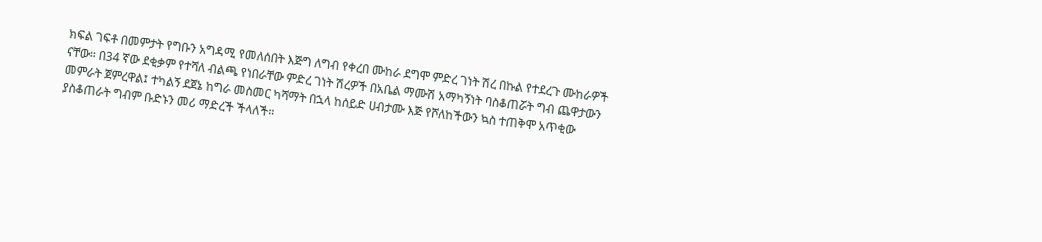ክፍል ገፍቶ በመምታት የግቡን አግዳሚ የመለሰበት እጅግ ለግብ የቀረበ ሙከራ ደግሞ ምድረ ገነት ሽረ በኩል የተደረጉ ሙከራዎች ናቸው። በ34 ኛው ደቂቃም የተሻለ ብልጫ የነበራቸው ምድረ ገነት ሽረዎች በአቤል ማሙሽ አማካኝነት ባስቆጠሯት ግብ ጨዋታውን መምራት ጀምረዋል፤ ተካልኝ ደጀኔ ከግራ መስመር ካሻማት በኋላ ከሰይድ ሀብታሙ እጅ የሾለከችውን ኳስ ተጠቅሞ አጥቂው ያስቆጠራት ግብም ቡድኑን መሪ ማድረች ችላለች።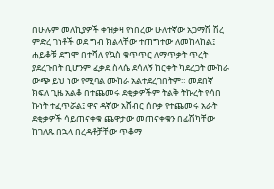በሁሉም መለኪያዎች ቀዝቃዛ የነበረው ሁለተኛው አጋማሽ ሽረ ምድረ ገነቶች ወደ ግብ ክልላቸው ተጠግተው ለመከላከል፤ ሐይቆቹ ደግሞ በተሻለ የኳስ ቁጥጥር ለማጥቃት ጥረት ያደረጉበት ቢሆንም ፈቃደ ስላሴ ደሳለኝ ከርቀት ካደረጋት ሙከራ ውጭ ይህ ነው የሚባል ሙከራ አልተደረገበትም። መደበኛ ክፍለ ጊዜ አልቆ በተጨመሩ ደቂቃዎችም ትልቅ ትኩረት የሳበ ኩነት ተፈጥሯል፤ ዋና ዳኛው አሸብር ሰቦቃ የተጨመሩ አራት ደቂቃዎች ሳይጠናቀቁ ጨዋታው መጠናቀቁን በፊሽካቸው ከገለጹ በኋላ በረዳቶቻቸው ጥቆማ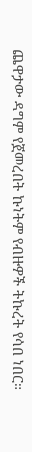ጨዋታው ዳግም የጀመረበት ኩነትም የብዙዎች ትኩረት የሳበ ነበር።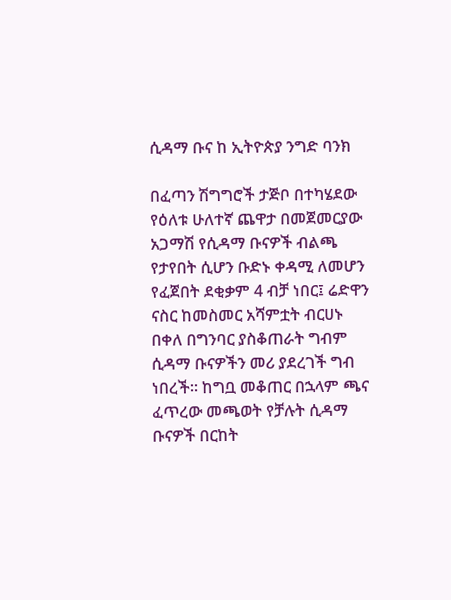ሲዳማ ቡና ከ ኢትዮጵያ ንግድ ባንክ

በፈጣን ሽግግሮች ታጅቦ በተካሄደው የዕለቱ ሁለተኛ ጨዋታ በመጀመርያው አጋማሽ የሲዳማ ቡናዎች ብልጫ የታየበት ሲሆን ቡድኑ ቀዳሚ ለመሆን የፈጀበት ደቂቃም 4 ብቻ ነበር፤ ሬድዋን ናስር ከመስመር አሻምቷት ብርሀኑ በቀለ በግንባር ያስቆጠራት ግብም ሲዳማ ቡናዎችን መሪ ያደረገች ግብ ነበረች። ከግቧ መቆጠር በኋላም ጫና ፈጥረው መጫወት የቻሉት ሲዳማ ቡናዎች በርከት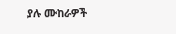ያሉ ሙከራዎች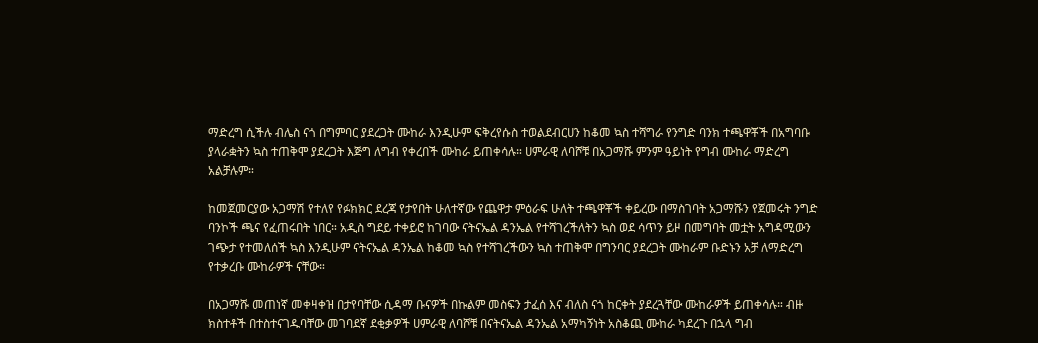ማድረግ ሲችሉ ብሌስ ናጎ በግምባር ያደረጋት ሙከራ እንዲሁም ፍቅረየሱስ ተወልደብርሀን ከቆመ ኳስ ተሻግራ የንግድ ባንክ ተጫዋቾች በአግባቡ ያላራቋትን ኳስ ተጠቅሞ ያደረጋት እጅግ ለግብ የቀረበች ሙከራ ይጠቀሳሉ። ሀምራዊ ለባሾቹ በአጋማሹ ምንም ዓይነት የግብ ሙከራ ማድረግ አልቻሉም።

ከመጀመርያው አጋማሽ የተለየ የፉክክር ደረጃ የታየበት ሁለተኛው የጨዋታ ምዕራፍ ሁለት ተጫዋቾች ቀይረው በማስገባት አጋማሹን የጀመሩት ንግድ ባንኮች ጫና የፈጠሩበት ነበር። አዲስ ግደይ ተቀይሮ ከገባው ናትናኤል ዳንኤል የተሻገረችለትን ኳስ ወደ ሳጥን ይዞ በመግባት መቷት አግዳሚውን ገጭታ የተመለሰች ኳስ እንዲሁም ናትናኤል ዳንኤል ከቆመ ኳስ የተሻገረችውን ኳስ ተጠቅሞ በግንባር ያደረጋት ሙከራም ቡድኑን አቻ ለማድረግ የተቃረቡ ሙከራዎች ናቸው።

በአጋማሹ መጠነኛ መቀዛቀዝ በታየባቸው ሲዳማ ቡናዎች በኩልም መስፍን ታፈሰ እና ብለስ ናጎ ከርቀት ያደረጓቸው ሙከራዎች ይጠቀሳሉ። ብዙ ክስተቶች በተስተናገዱባቸው መገባደኛ ደቂቃዎች ሀምራዊ ለባሾቹ በናትናኤል ዳንኤል አማካኝነት አስቆጪ ሙከራ ካደረጉ በኋላ ግብ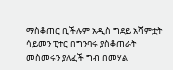ማስቆጠር ቢችሉም አዲስ ግደይ አሻምቷት ሳይመን ፒተር በግንባሩ ያስቆጠራት መስመሩን ያለፈች ግብ በመሃል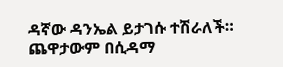ዳኛው ዳንኤል ይታገሱ ተሽራለች። ጨዋታውም በሲዳማ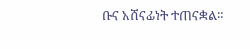ቡና አሸናፊነት ተጠናቋል።